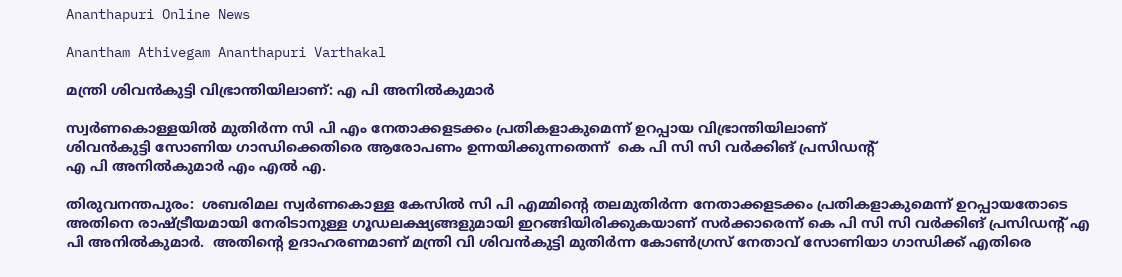Ananthapuri Online News

Anantham Athivegam Ananthapuri Varthakal

മന്ത്രി ശിവൻകുട്ടി വിഭ്രാന്തിയിലാണ്: എ പി അനിൽകുമാർ

സ്വര്‍ണകൊള്ളയില്‍ മുതിര്‍ന്ന സി പി എം നേതാക്കളടക്കം പ്രതികളാകുമെന്ന് ഉറപ്പായ വിഭ്രാന്തിയിലാണ്
ശിവന്‍കുട്ടി സോണിയ ഗാന്ധിക്കെതിരെ ആരോപണം ഉന്നയിക്കുന്നതെന്ന്  കെ പി സി സി വര്‍ക്കിങ് പ്രസിഡന്റ്
എ പി അനില്‍കുമാര്‍ എം എല്‍ എ.

തിരുവനന്തപുരം:  ശബരിമല സ്വര്‍ണകൊള്ള കേസില്‍ സി പി എമ്മിന്റെ തലമുതിര്‍ന്ന നേതാക്കളടക്കം പ്രതികളാകുമെന്ന് ഉറപ്പായതോടെ അതിനെ രാഷ്ട്രീയമായി നേരിടാനുള്ള ഗൂഡലക്ഷ്യങ്ങളുമായി ഇറങ്ങിയിരിക്കുകയാണ് സര്‍ക്കാരെന്ന് കെ പി സി സി വര്‍ക്കിങ് പ്രസിഡന്റ് എ പി അനില്‍കുമാര്‍.  അതിന്റെ ഉദാഹരണമാണ് മന്ത്രി വി ശിവന്‍കുട്ടി മുതിര്‍ന്ന കോണ്‍ഗ്രസ് നേതാവ് സോണിയാ ഗാന്ധിക്ക് എതിരെ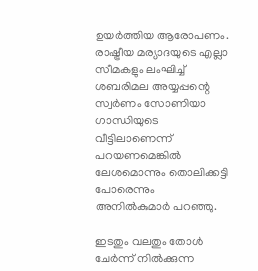ഉയര്‍ത്തിയ ആരോപണം.  രാഷ്ട്രീയ മര്യാദയുടെ എല്ലാ സീമകളും ലംഘിച്ച് ശബരിമല അയ്യപ്പന്റെ സ്വര്‍ണം സോണിയാ ഗാന്ധിയുടെ വീട്ടിലാണെന്ന് പറയണമെങ്കില്‍ ലേശമൊന്നും തൊലിക്കട്ടി പോരെന്നും അനില്‍കുമാര്‍ പറഞ്ഞു.

ഇടതും വലതും തോള്‍ ചേര്‍ന്ന് നില്‍ക്കുന്ന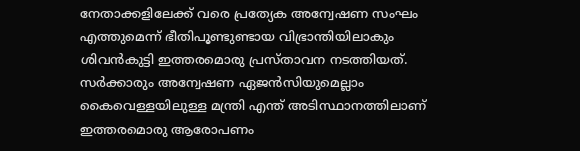നേതാക്കളിലേക്ക് വരെ പ്രത്യേക അന്വേഷണ സംഘം എത്തുമെന്ന് ഭീതിപൂണ്ടുണ്ടായ വിഭ്രാന്തിയിലാകും ശിവന്‍കുട്ടി ഇത്തരമൊരു പ്രസ്താവന നടത്തിയത്.  സര്‍ക്കാരും അന്വേഷണ ഏജന്‍സിയുമെല്ലാം കൈവെള്ളയിലുള്ള മന്ത്രി എന്ത് അടിസ്ഥാനത്തിലാണ് ഇത്തരമൊരു ആരോപണം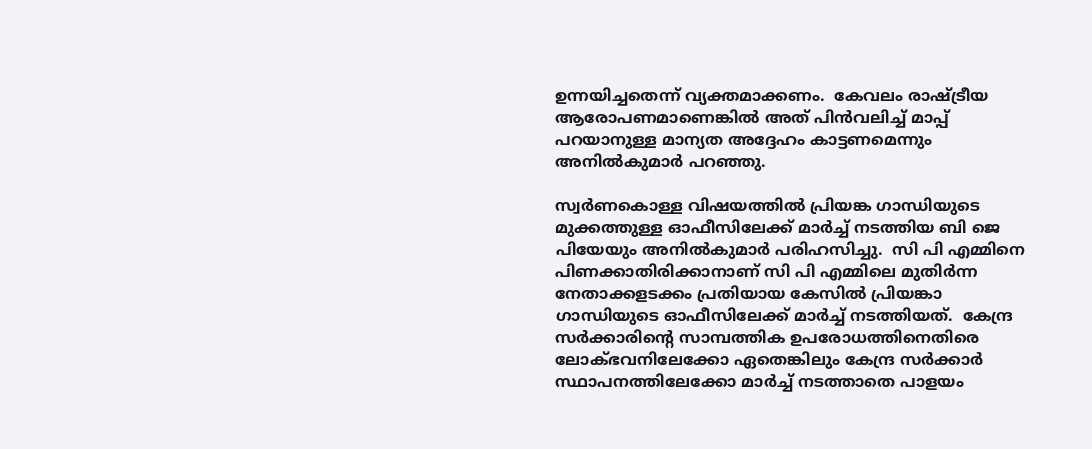ഉന്നയിച്ചതെന്ന് വ്യക്തമാക്കണം.  കേവലം രാഷ്ട്രീയ ആരോപണമാണെങ്കില്‍ അത് പിന്‍വലിച്ച് മാപ്പ് പറയാനുള്ള മാന്യത അദ്ദേഹം കാട്ടണമെന്നും അനില്‍കുമാര്‍ പറഞ്ഞു.

സ്വര്‍ണകൊള്ള വിഷയത്തില്‍ പ്രിയങ്ക ഗാന്ധിയുടെ മുക്കത്തുള്ള ഓഫീസിലേക്ക് മാര്‍ച്ച് നടത്തിയ ബി ജെ പിയേയും അനില്‍കുമാര്‍ പരിഹസിച്ചു.  സി പി എമ്മിനെ പിണക്കാതിരിക്കാനാണ് സി പി എമ്മിലെ മുതിര്‍ന്ന നേതാക്കളടക്കം പ്രതിയായ കേസില്‍ പ്രിയങ്കാ ഗാന്ധിയുടെ ഓഫീസിലേക്ക് മാര്‍ച്ച് നടത്തിയത്.  കേന്ദ്ര സര്‍ക്കാരിന്റെ സാമ്പത്തിക ഉപരോധത്തിനെതിരെ ലോക്ഭവനിലേക്കോ ഏതെങ്കിലും കേന്ദ്ര സര്‍ക്കാര്‍ സ്ഥാപനത്തിലേക്കോ മാര്‍ച്ച് നടത്താതെ പാളയം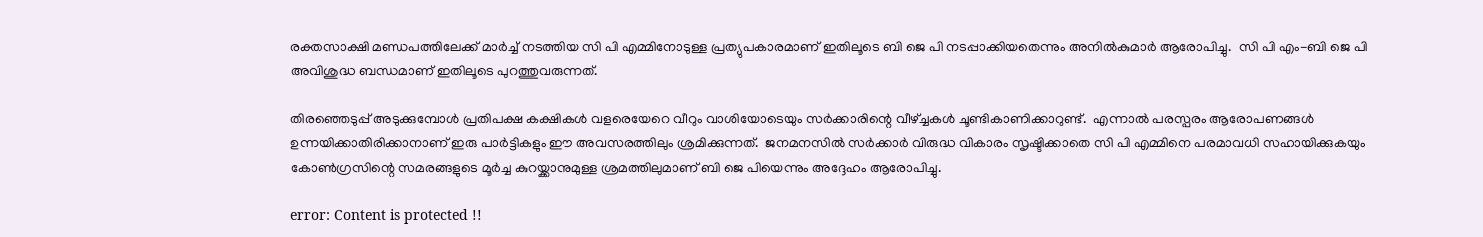രക്തസാക്ഷി മണ്ഡപത്തിലേക്ക് മാര്‍ച്ച് നടത്തിയ സി പി എമ്മിനോടുള്ള പ്രത്യുപകാരമാണ് ഇതിലൂടെ ബി ജെ പി നടപ്പാക്കിയതെന്നും അനില്‍കുമാര്‍ ആരോപിച്ചു.  സി പി എം-ബി ജെ പി അവിശുദ്ധ ബന്ധമാണ് ഇതിലൂടെ പുറത്തുവരുന്നത്.

തിരഞ്ഞെടുപ്പ് അടുക്കുമ്പോള്‍ പ്രതിപക്ഷ കക്ഷികള്‍ വളരെയേറെ വീറും വാശിയോടെയും സര്‍ക്കാരിന്റെ വീഴ്ച്ചകള്‍ ചൂണ്ടികാണിക്കാറുണ്ട്.  എന്നാല്‍ പരസ്പരം ആരോപണങ്ങള്‍ ഉന്നയിക്കാതിരിക്കാനാണ് ഇരു പാര്‍ട്ടികളും ഈ അവസരത്തിലും ശ്രമിക്കുന്നത്.  ജനമനസില്‍ സര്‍ക്കാര്‍ വിരുദ്ധ വികാരം സൃഷ്ടിക്കാതെ സി പി എമ്മിനെ പരമാവധി സഹായിക്കുകയും കോണ്‍ഗ്രസിന്റെ സമരങ്ങളുടെ മൂര്‍ച്ച കുറയ്ക്കാനുമുള്ള ശ്രമത്തിലുമാണ് ബി ജെ പിയെന്നും അദ്ദേഹം ആരോപിച്ചു.

error: Content is protected !!